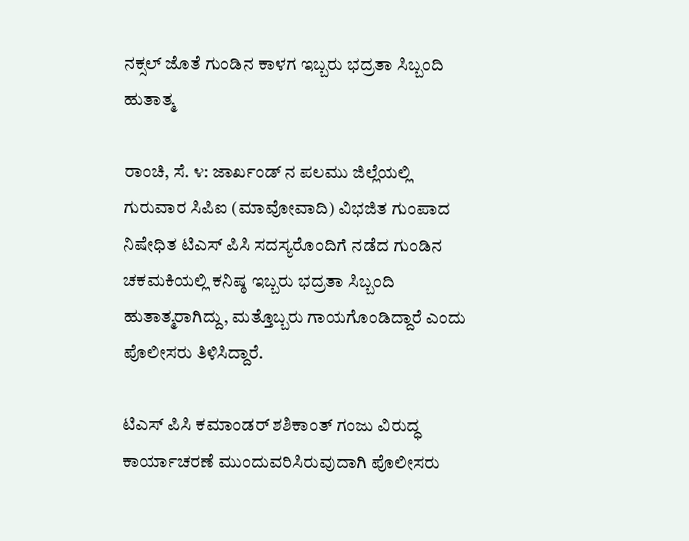ನಕ್ಸಲ್ ಜೊತೆ ಗುಂಡಿನ ಕಾಳಗ ಇಬ್ಬರು ಭದ್ರತಾ ಸಿಬ್ಬಂದಿ ಹುತಾತ್ಮ

ರಾಂಚಿ, ಸೆ. ೪: ಜಾರ್ಖಂಡ್ ನ ಪಲಮು ಜಿಲ್ಲೆಯಲ್ಲಿ ಗುರುವಾರ ಸಿಪಿಐ (ಮಾವೋವಾದಿ) ವಿಭಜಿತ ಗುಂಪಾದ ನಿಷೇಧಿತ ಟಿಎಸ್ ಪಿಸಿ ಸದಸ್ಯರೊಂದಿಗೆ ನಡೆದ ಗುಂಡಿನ ಚಕಮಕಿಯಲ್ಲಿ ಕನಿಷ್ಠ ಇಬ್ಬರು ಭದ್ರತಾ ಸಿಬ್ಬಂದಿ ಹುತಾತ್ಮರಾಗಿದ್ದು, ಮತ್ತೊಬ್ಬರು ಗಾಯಗೊಂಡಿದ್ದಾರೆ ಎಂದು ಪೊಲೀಸರು ತಿಳಿಸಿದ್ದಾರೆ.

ಟಿಎಸ್ ಪಿಸಿ ಕಮಾಂಡರ್ ಶಶಿಕಾಂತ್ ಗಂಜು ವಿರುದ್ಧ ಕಾರ್ಯಾಚರಣೆ ಮುಂದುವರಿಸಿರುವುದಾಗಿ ಪೊಲೀಸರು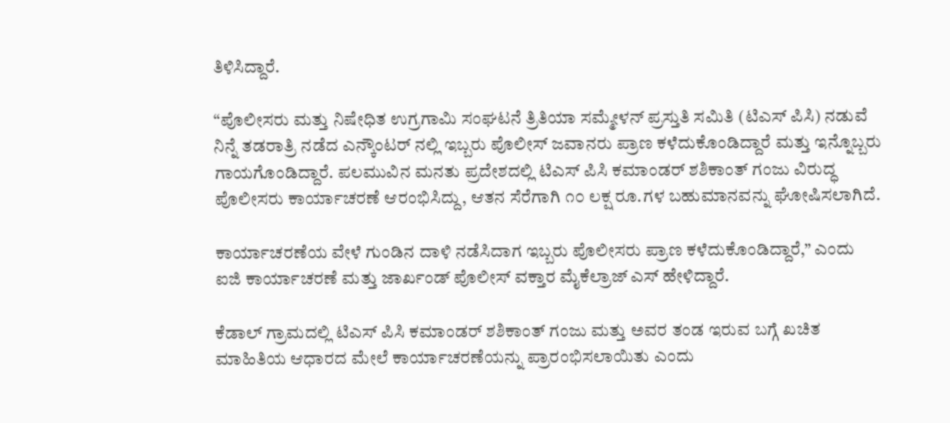ತಿಳಿಸಿದ್ದಾರೆ.

“ಪೊಲೀಸರು ಮತ್ತು ನಿಷೇಧಿತ ಉಗ್ರಗಾಮಿ ಸಂಘಟನೆ ತ್ರಿತಿಯಾ ಸಮ್ಮೇಳನ್ ಪ್ರಸ್ತುತಿ ಸಮಿತಿ (ಟಿಎಸ್ ಪಿಸಿ) ನಡುವೆ ನಿನ್ನೆ ತಡರಾತ್ರಿ ನಡೆದ ಎನ್ಕೌಂಟರ್ ನಲ್ಲಿ ಇಬ್ಬರು ಪೊಲೀಸ್ ಜವಾನರು ಪ್ರಾಣ ಕಳೆದುಕೊಂಡಿದ್ದಾರೆ ಮತ್ತು ಇನ್ನೊಬ್ಬರು ಗಾಯಗೊಂಡಿದ್ದಾರೆ. ಪಲಮುವಿನ ಮನತು ಪ್ರದೇಶದಲ್ಲಿ ಟಿಎಸ್ ಪಿಸಿ ಕಮಾಂಡರ್ ಶಶಿಕಾಂತ್ ಗಂಜು ವಿರುದ್ಧ ಪೊಲೀಸರು ಕಾರ್ಯಾಚರಣೆ ಆರಂಭಿಸಿದ್ದು, ಆತನ ಸೆರೆಗಾಗಿ ೧೦ ಲಕ್ಷ ರೂ.ಗಳ ಬಹುಮಾನವನ್ನು ಘೋಷಿಸಲಾಗಿದೆ.

ಕಾರ್ಯಾಚರಣೆಯ ವೇಳೆ ಗುಂಡಿನ ದಾಳಿ ನಡೆಸಿದಾಗ ಇಬ್ಬರು ಪೊಲೀಸರು ಪ್ರಾಣ ಕಳೆದುಕೊಂಡಿದ್ದಾರೆ,” ಎಂದು ಐಜಿ ಕಾರ್ಯಾಚರಣೆ ಮತ್ತು ಜಾರ್ಖಂಡ್ ಪೊಲೀಸ್ ವಕ್ತಾರ ಮೈಕೆಲ್ರಾಜ್ ಎಸ್ ಹೇಳಿದ್ದಾರೆ.

ಕೆಡಾಲ್ ಗ್ರಾಮದಲ್ಲಿ ಟಿಎಸ್ ಪಿಸಿ ಕಮಾಂಡರ್ ಶಶಿಕಾಂತ್ ಗಂಜು ಮತ್ತು ಅವರ ತಂಡ ಇರುವ ಬಗ್ಗೆ ಖಚಿತ ಮಾಹಿತಿಯ ಆಧಾರದ ಮೇಲೆ ಕಾರ್ಯಾಚರಣೆಯನ್ನು ಪ್ರಾರಂಭಿಸಲಾಯಿತು ಎಂದು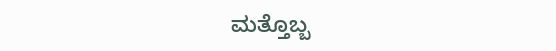ಮತ್ತೊಬ್ಬ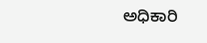ಅಧಿಕಾರಿ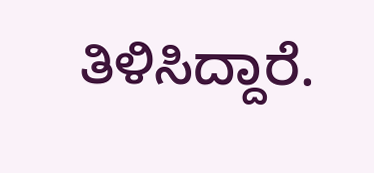ತಿಳಿಸಿದ್ದಾರೆ.